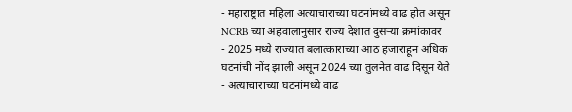- महाराष्ट्रात महिला अत्याचाराच्या घटनांमध्ये वाढ होत असून NCRB च्या अहवालानुसार राज्य देशात दुसऱ्या क्रमांकावर
- 2025 मध्ये राज्यात बलात्काराच्या आठ हजाराहून अधिक घटनांची नोंद झाली असून 2024 च्या तुलनेत वाढ दिसून येते
- अत्याचाराच्या घटनांमध्ये वाढ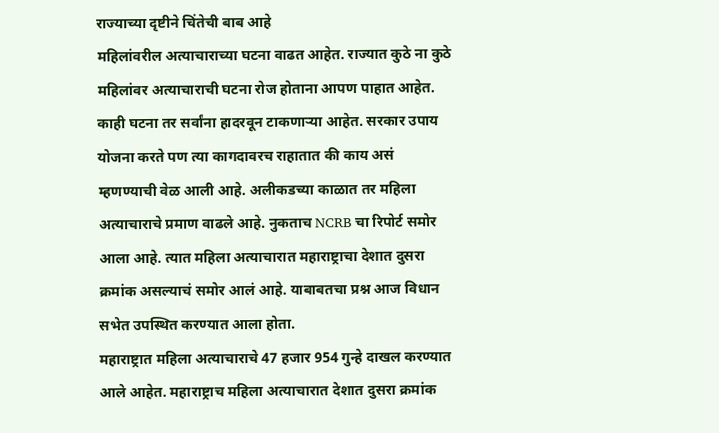राज्याच्या दृष्टीने चिंतेची बाब आहे
महिलांवरील अत्याचाराच्या घटना वाढत आहेत. राज्यात कुठे ना कुठे महिलांवर अत्याचाराची घटना रोज होताना आपण पाहात आहेत. काही घटना तर सर्वांना हादरवून टाकणाऱ्या आहेत. सरकार उपाय योजना करते पण त्या कागदावरच राहातात की काय असं म्हणण्याची वेळ आली आहे. अलीकडच्या काळात तर महिला अत्याचाराचे प्रमाण वाढले आहे. नुकताच NCRB चा रिपोर्ट समोर आला आहे. त्यात महिला अत्याचारात महाराष्ट्राचा देशात दुसरा क्रमांक असल्याचं समोर आलं आहे. याबाबतचा प्रश्न आज विधान सभेत उपस्थित करण्यात आला होता.
महाराष्ट्रात महिला अत्याचाराचे 47 हजार 954 गुन्हे दाखल करण्यात आले आहेत. महाराष्ट्राच महिला अत्याचारात देशात दुसरा क्रमांक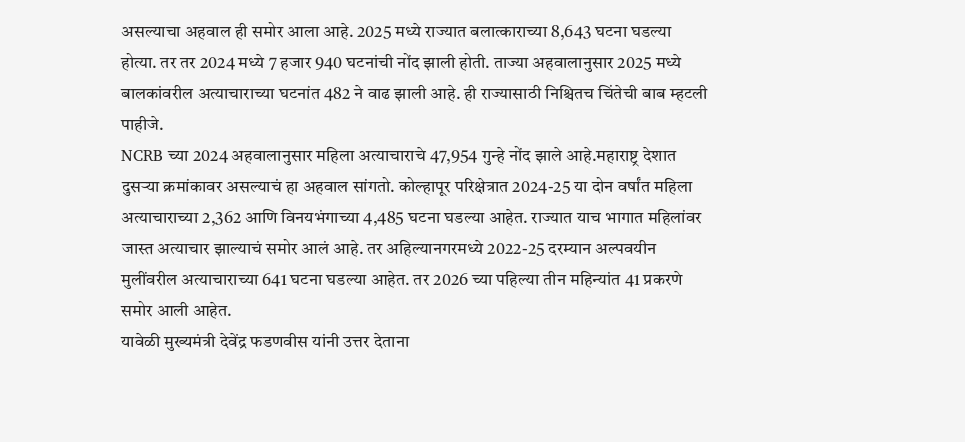असल्याचा अहवाल ही समोर आला आहे. 2025 मध्ये राज्यात बलात्काराच्या 8,643 घटना घडल्या होत्या. तर तर 2024 मध्ये 7 हजार 940 घटनांची नोंद झाली होती. ताज्या अहवालानुसार 2025 मध्ये बालकांवरील अत्याचाराच्या घटनांत 482 ने वाढ झाली आहे. ही राज्यासाठी निश्चितच चिंतेची बाब म्हटली पाहीजे.
NCRB च्या 2024 अहवालानुसार महिला अत्याचाराचे 47,954 गुन्हे नोंद झाले आहे.महाराष्ट्र देशात दुसऱ्या क्रमांकावर असल्याचं हा अहवाल सांगतो. कोल्हापूर परिक्षेत्रात 2024-25 या दोन वर्षांत महिला अत्याचाराच्या 2,362 आणि विनयभंगाच्या 4,485 घटना घडल्या आहेत. राज्यात याच भागात महिलांवर जास्त अत्याचार झाल्याचं समोर आलं आहे. तर अहिल्यानगरमध्ये 2022-25 दरम्यान अल्पवयीन मुलींवरील अत्याचाराच्या 641 घटना घडल्या आहेत. तर 2026 च्या पहिल्या तीन महिन्यांत 41 प्रकरणे समोर आली आहेत.
यावेळी मुख्यमंत्री देवेंद्र फडणवीस यांनी उत्तर देताना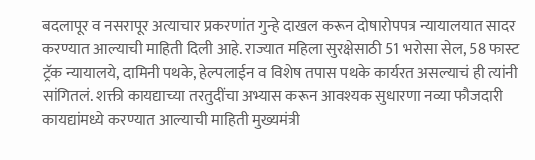बदलापूर व नसरापूर अत्याचार प्रकरणांत गुन्हे दाखल करून दोषारोपपत्र न्यायालयात सादर करण्यात आल्याची माहिती दिली आहे. राज्यात महिला सुरक्षेसाठी 51 भरोसा सेल, 58 फास्ट ट्रॅक न्यायालये, दामिनी पथके, हेल्पलाईन व विशेष तपास पथके कार्यरत असल्याचं ही त्यांनी सांगितलं. शक्ती कायद्याच्या तरतुदींचा अभ्यास करून आवश्यक सुधारणा नव्या फौजदारी कायद्यांमध्ये करण्यात आल्याची माहिती मुख्यमंत्री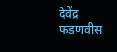देवेंद्र फडणवीस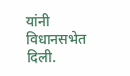यांनी विधानसभेत दिली.